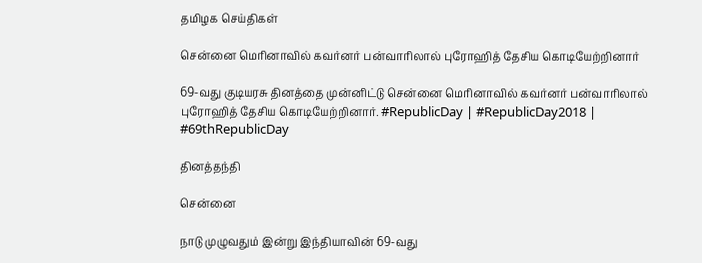தமிழக செய்திகள்

சென்னை மெரினாவில் கவர்னர் பன்வாரிலால் புரோஹித் தேசிய கொடியேற்றினார்

69-வது குடியரசு தினத்தை முன்னிட்டு சென்னை மெரினாவில் கவர்னர் பன்வாரிலால் புரோஹித் தேசிய கொடியேற்றினார். #RepublicDay | #RepublicDay2018 | #69thRepublicDay

தினத்தந்தி

சென்னை

நாடு முழுவதும் இன்று இந்தியாவின் 69-வது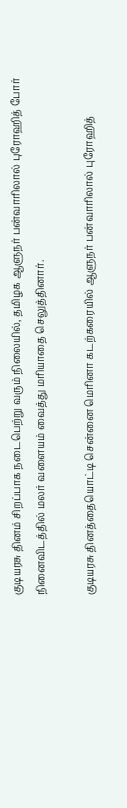குடியரசு தினம் சிறப்பாக நடைபெற்று வரும் நிலையில், தமிழக ஆளுநர் பன்வாரிலால் புரோஹித் போர் நினைவிடத்தில் மலர் வளையம் வைத்து மரியாதை செலுத்தினார்.

குடியரசு தினத்தையொட்டி சென்னை மெரினா கடற்கரையில் ஆளுநர் பன்வாரிலால் புரோஹித்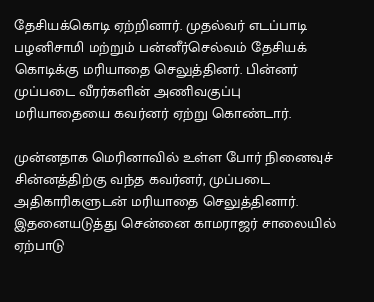தேசியக்கொடி ஏற்றினார். முதல்வர் எடப்பாடி பழனிசாமி மற்றும் பன்னீர்செல்வம் தேசியக் கொடிக்கு மரியாதை செலுத்தினர். பின்னர் முப்படை வீரர்களின் அணிவகுப்பு மரியாதையை கவர்னர் ஏற்று கொண்டார்.

முன்னதாக மெரினாவில் உள்ள போர் நினைவுச் சின்னத்திற்கு வந்த கவர்னர், முப்படை அதிகாரிகளுடன் மரியாதை செலுத்தினார். இதனையடுத்து சென்னை காமராஜர் சாலையில் ஏற்பாடு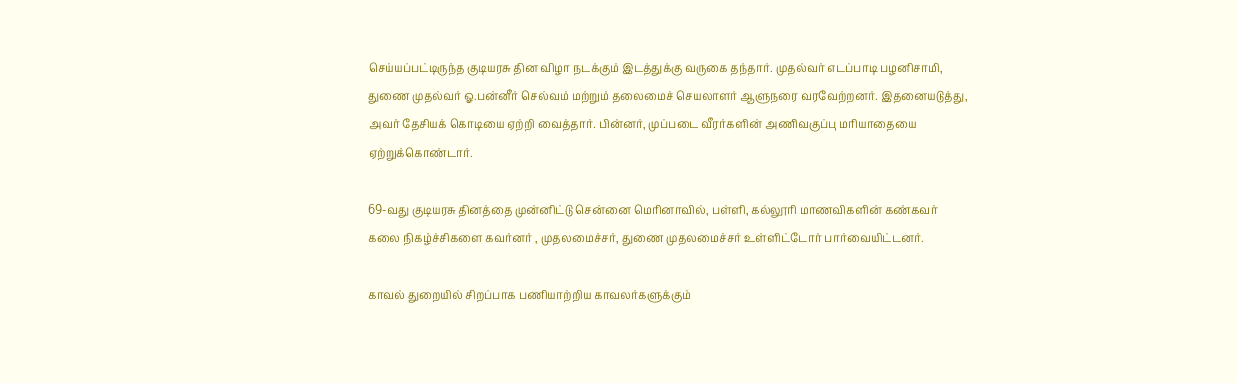செய்யப்பட்டிருந்த குடியரசு தின விழா நடக்கும் இடத்துக்கு வருகை தந்தார். முதல்வர் எடப்பாடி பழனிசாமி, துணை முதல்வர் ஓ.பன்னீர் செல்வம் மற்றும் தலைமைச் செயலாளர் ஆளுநரை வரவேற்றனர். இதனையடுத்து, அவர் தேசியக் கொடியை ஏற்றி வைத்தார். பின்னர், முப்படை வீரர்களின் அணிவகுப்பு மரியாதையை ஏற்றுக்கொண்டார்.

69-வது குடியரசு தினத்தை முன்னிட்டு சென்னை மெரினாவில், பள்ளி, கல்லூரி மாணவிகளின் கண்கவர் கலை நிகழ்ச்சிகளை கவர்னர் , முதலமைச்சர், துணை முதலமைச்சர் உள்ளிட்டோர் பார்வையிட்டனர்.

காவல் துறையில் சிறப்பாக பணியாற்றிய காவலர்களுக்கும்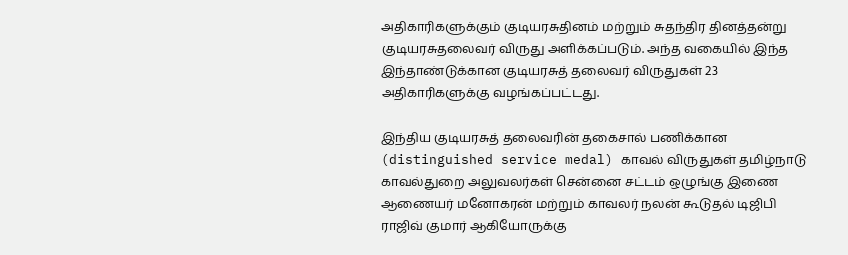அதிகாரிகளுக்கும் குடியரசுதினம் மற்றும் சுதந்திர தினத்தன்று குடியரசுதலைவர் விருது அளிக்கப்படும். அந்த வகையில் இந்த இந்தாண்டுக்கான குடியரசுத் தலைவர் விருதுகள் 23 அதிகாரிகளுக்கு வழங்கப்பட்டது.

இந்திய குடியரசுத் தலைவரின் தகைசால் பணிக்கான (distinguished service medal) காவல் விருதுகள் தமிழ்நாடு காவல்துறை அலுவலர்கள் சென்னை சட்டம் ஒழுங்கு இணை ஆணையர் மனோகரன் மற்றும் காவலர் நலன் கூடுதல் டிஜிபி ராஜிவ் குமார் ஆகியோருக்கு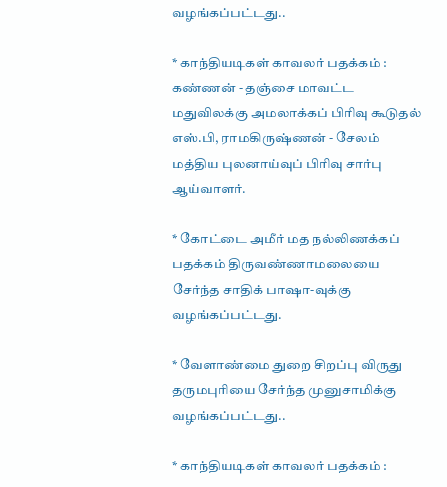வழங்கப்பட்டது..

* காந்தியடிகள் காவலர் பதக்கம் : கண்ணன் - தஞ்சை மாவட்ட மதுவிலக்கு அமலாக்கப் பிரிவு கூடுதல் எஸ்.பி, ராமகிருஷ்ணன் - சேலம் மத்திய புலனாய்வுப் பிரிவு சார்பு ஆய்வாளர்.

* கோட்டை அமீர் மத நல்லிணக்கப் பதக்கம் திருவண்ணாமலையை சேர்ந்த சாதிக் பாஷா-வுக்கு வழங்கப்பட்டது.

* வேளாண்மை துறை சிறப்பு விருது தருமபுரியை சேர்ந்த முனுசாமிக்கு வழங்கப்பட்டது..

* காந்தியடிகள் காவலர் பதக்கம் :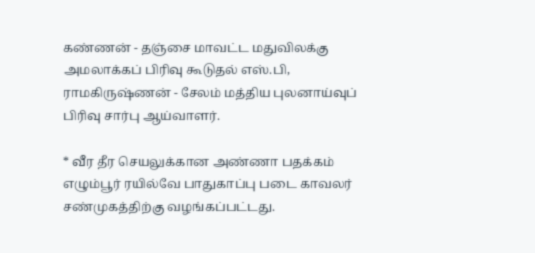கண்ணன் - தஞ்சை மாவட்ட மதுவிலக்கு அமலாக்கப் பிரிவு கூடுதல் எஸ்.பி, ராமகிருஷ்ணன் - சேலம் மத்திய புலனாய்வுப் பிரிவு சார்பு ஆய்வாளர்.

* வீர தீர செயலுக்கான அண்ணா பதக்கம் எழும்பூர் ரயில்வே பாதுகாப்பு படை காவலர் சண்முகத்திற்கு வழங்கப்பட்டது.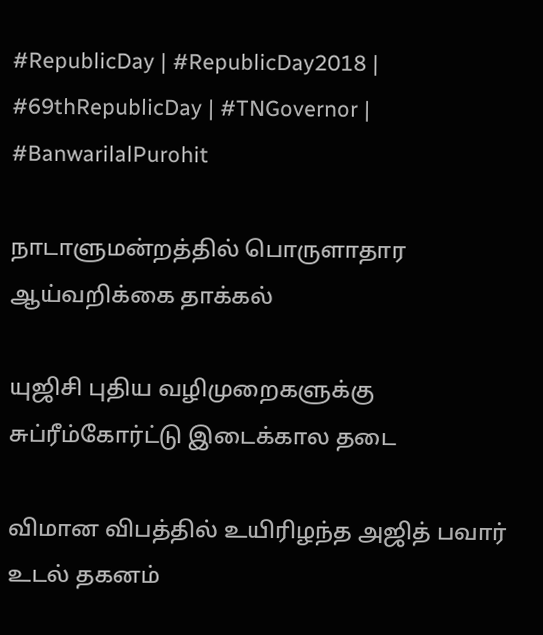#RepublicDay | #RepublicDay2018 | #69thRepublicDay | #TNGovernor | #BanwarilalPurohit

நாடாளுமன்றத்தில் பொருளாதார ஆய்வறிக்கை தாக்கல்

யுஜிசி புதிய வழிமுறைகளுக்கு சுப்ரீம்கோர்ட்டு இடைக்கால தடை

விமான விபத்தில் உயிரிழந்த அஜித் பவார் உடல் தகனம்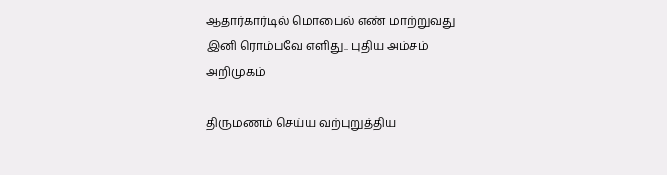ஆதார்கார்டில் மொபைல் எண் மாற்றுவது இனி ரொம்பவே எளிது.. புதிய அம்சம் அறிமுகம்

திருமணம் செய்ய வற்புறுத்திய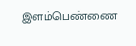இளம்பெண்ணை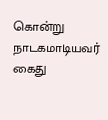கொன்று நாடகமாடியவர் கைது